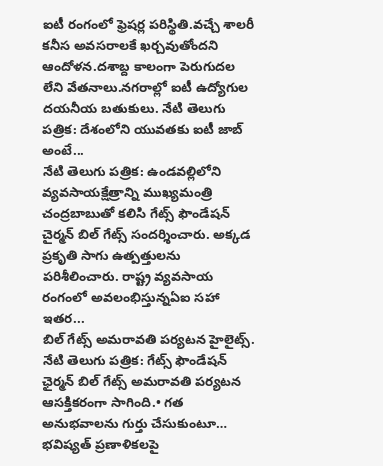ఐటీ రంగంలో ఫ్రెషర్ల పరిస్థితి.వచ్చే శాలరీ కనీస అవసరాలకే ఖర్చవుతోందని ఆందోళన.దశాబ్ద కాలంగా పెరుగుదల లేని వేతనాలు.నగరాల్లో ఐటీ ఉద్యోగుల దయనీయ బతుకులు. నేటి తెలుగు పత్రిక: దేశంలోని యువతకు ఐటీ జాబ్ అంటే...
నేటి తెలుగు పత్రిక: ఉండవల్లిలోని వ్యవసాయక్షేత్రాన్ని ముఖ్యమంత్రి చంద్రబాబుతో కలిసి గేట్స్ ఫౌండేషన్ చైర్మన్ బిల్ గేట్స్ సందర్శించారు. అక్కడ ప్రకృతి సాగు ఉత్పత్తులను పరిశీలించారు. రాష్ట్ర వ్యవసాయ రంగంలో అవలంభిస్తున్నఏఐ సహా ఇతర...
బిల్ గేట్స్ అమరావతి పర్యటన హైలైట్స్. నేటి తెలుగు పత్రిక: గేట్స్ ఫౌండేషన్ ఛైర్మన్ బిల్ గేట్స్ అమరావతి పర్యటన ఆసక్తికరంగా సాగింది.• గత అనుభవాలను గుర్తు చేసుకుంటూ… భవిష్యత్ ప్రణాళికలపై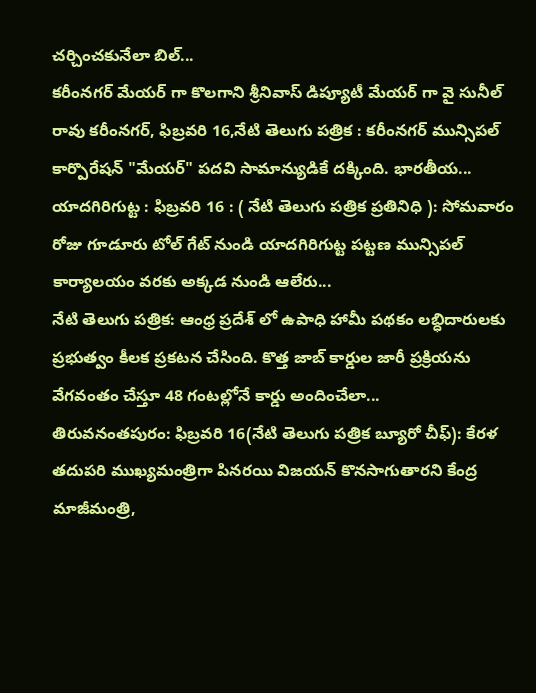చర్చించకునేలా బిల్...
కరీంనగర్ మేయర్ గా కొలగాని శ్రీనివాస్ డిప్యూటీ మేయర్ గా వై సునీల్ రావు కరీంనగర్, ఫిబ్రవరి 16,నేటి తెలుగు పత్రిక : కరీంనగర్ మున్సిపల్ కార్పొరేషన్ "మేయర్" పదవి సామాన్యుడికే దక్కింది. భారతీయ...
యాదగిరిగుట్ట : ఫిబ్రవరి 16 : ( నేటి తెలుగు పత్రిక ప్రతినిధి ): సోమవారం రోజు గూడూరు టోల్ గేట్ నుండి యాదగిరిగుట్ట పట్టణ మున్సిపల్ కార్యాలయం వరకు అక్కడ నుండి ఆలేరు...
నేటి తెలుగు పత్రిక: ఆంధ్ర ప్రదేశ్ లో ఉపాధి హామీ పథకం లబ్ధిదారులకు ప్రభుత్వం కీలక ప్రకటన చేసింది. కొత్త జాబ్ కార్డుల జారీ ప్రక్రియను వేగవంతం చేస్తూ 48 గంటల్లోనే కార్డు అందించేలా...
తిరువనంతపురం: ఫిబ్రవరి 16(నేటి తెలుగు పత్రిక బ్యూరో చీఫ్): కేరళ తదుపరి ముఖ్యమంత్రిగా పినరయి విజయన్ కొనసాగుతారని కేంద్ర మాజీమంత్రి,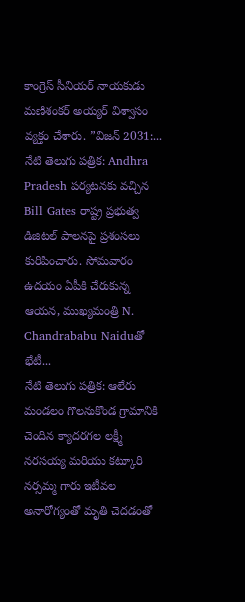కాంగ్రెస్ సీనియర్ నాయకుడు మణిశంకర్ అయ్యర్ విశ్వాసం వ్యక్తం చేశారు. ”విజన్ 2031:...
నేటి తెలుగు పత్రిక: Andhra Pradesh పర్యటనకు వచ్చిన Bill Gates రాష్ట్ర ప్రభుత్వ డిజిటల్ పాలనపై ప్రశంసలు కురిపించారు. సోమవారం ఉదయం ఏపీకి చేరుకున్న ఆయన, ముఖ్యమంత్రి N. Chandrababu Naiduతో భేటీ...
నేటి తెలుగు పత్రిక: ఆలేరు మండలం గొలనుకొండ గ్రామానికి చెందిన క్యాదరగల లక్ష్మీ నరసయ్య మరియు కట్కూరి నర్సమ్మ గారు ఇటీవల అనారోగ్యంతో మృతి చెదడంతో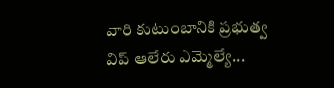వారి కుటుంబానికి ప్రభుత్వ విప్ ఆలేరు ఎమ్మెల్యే...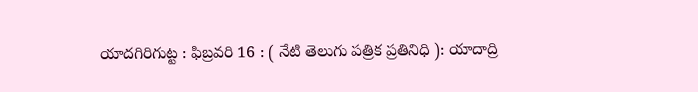యాదగిరిగుట్ట : ఫిబ్రవరి 16 : ( నేటి తెలుగు పత్రిక ప్రతినిధి ): యాదాద్రి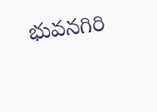భువనగిరి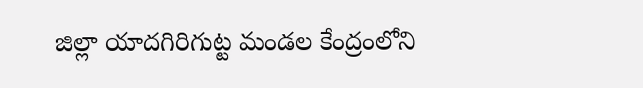జిల్లా యాదగిరిగుట్ట మండల కేంద్రంలోని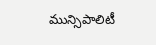మున్సిపాలిటీ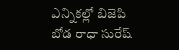ఎన్నికల్లో బిజెపి బోడ రాధా సురేష్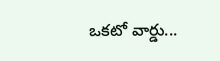ఒకటో వార్డు...